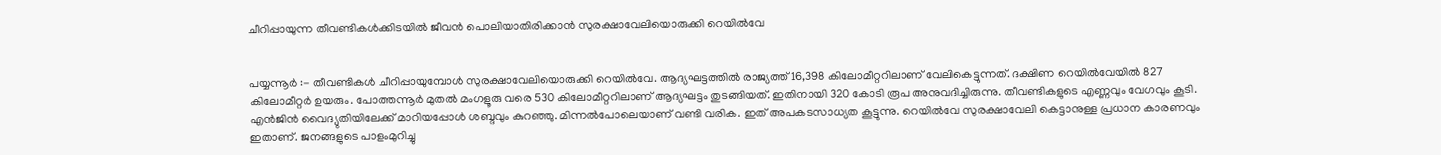ചീറിപ്പായുന്ന തീവണ്ടികൾക്കിടയിൽ ജീവൻ പൊലിയാതിരിക്കാൻ സുരക്ഷാവേലിയൊരുക്കി റെയിൽവേ


പയ്യന്നൂർ :- തീവണ്ടികൾ ചീറിപ്പായുമ്പോൾ സുരക്ഷാവേലിയൊരുക്കി റെയിൽവേ. ആദ്യഘട്ടത്തിൽ രാജ്യത്ത് 16,398 കിലോമീറ്ററിലാണ് വേലികെട്ടുന്നത്. ദക്ഷിണ റെയിൽവേയിൽ 827 കിലോമീറ്റർ ഉയരും. പോത്തന്നൂർ മുതൽ മംഗളൂരു വരെ 530 കിലോമീറ്ററിലാണ് ആദ്യഘട്ടം തുടങ്ങിയത്. ഇതിനായി 320 കോടി രൂപ അനുവദിച്ചിരുന്നു. തീവണ്ടികളുടെ എണ്ണവും വേഗവും കൂടി. എൻജിൻ വൈദ്യുതിയിലേക്ക് മാറിയപ്പോൾ ശബ്ദവും കുറഞ്ഞു. മിന്നൽപോലെയാണ് വണ്ടി വരിക. ഇത് അപകടസാധ്യത കൂട്ടുന്നു. റെയിൽവേ സുരക്ഷാവേലി കെട്ടാനുള്ള പ്രധാന കാരണവും ഇതാണ്. ജനങ്ങളുടെ പാളംമുറിച്ചു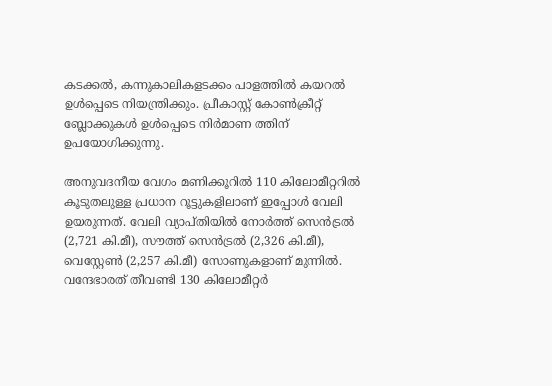കടക്കൽ, കന്നുകാലികളടക്കം പാളത്തിൽ കയറൽ ഉൾപ്പെടെ നിയന്ത്രിക്കും. പ്രീകാസ്റ്റ് കോൺക്രീറ്റ് ബ്ലോക്കുകൾ ഉൾപ്പെടെ നിർമാണ ത്തിന് ഉപയോഗിക്കുന്നു.

അനുവദനീയ വേഗം മണിക്കൂറിൽ 110 കിലോമീറ്ററിൽ കൂടുതലുള്ള പ്രധാന റൂട്ടുകളിലാണ് ഇപ്പോൾ വേലി ഉയരുന്നത്. വേലി വ്യാപ്തിയിൽ നോർത്ത് സെൻട്രൽ (2,721 കി.മീ), സൗത്ത് സെൻട്രൽ (2,326 കി.മീ), വെസ്റ്റേൺ (2,257 കി.മീ) സോണുകളാണ് മുന്നിൽ. വന്ദേഭാരത് തീവണ്ടി 130 കിലോമീറ്റർ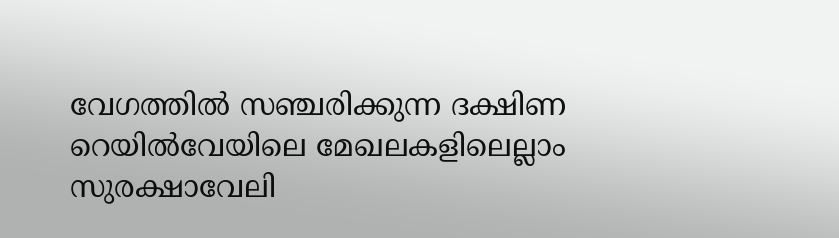വേഗത്തിൽ സഞ്ചരിക്കുന്ന ദക്ഷിണ റെയിൽവേയിലെ മേഖലകളിലെല്ലാം സുരക്ഷാവേലി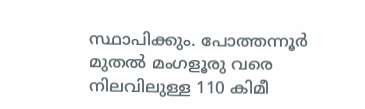സ്ഥാപിക്കും. പോത്തന്നൂർ മുതൽ മംഗളൂരു വരെ നിലവിലുള്ള 110 കിമീ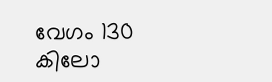വേഗം 130 കിലോ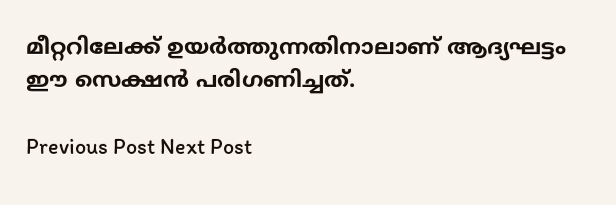മീറ്ററിലേക്ക് ഉയർത്തുന്നതിനാലാണ് ആദ്യഘട്ടം ഈ സെക്ഷൻ പരിഗണിച്ചത്.

Previous Post Next Post